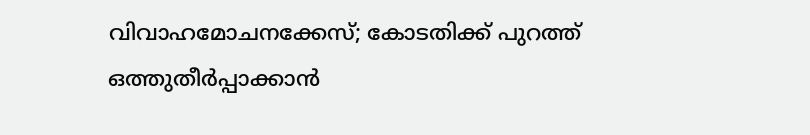വിവാഹമോചനക്കേസ്; കോടതിക്ക് പുറത്ത് ഒത്തുതീർപ്പാക്കാൻ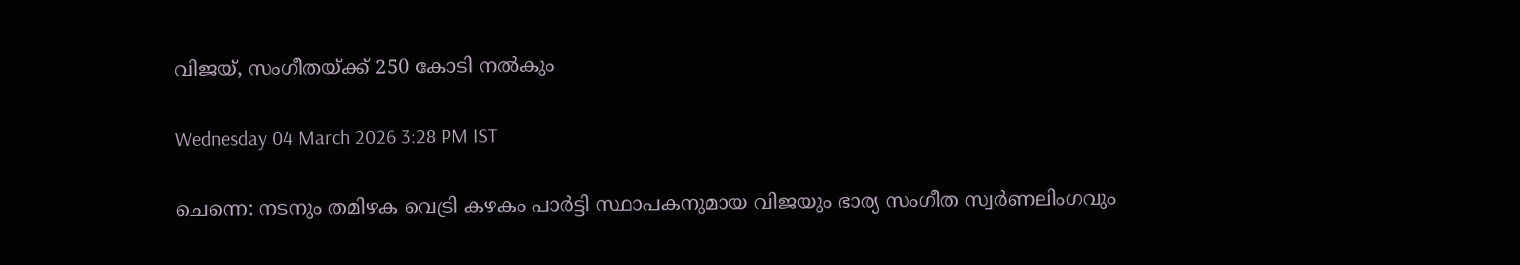വിജയ്, സംഗീതയ്ക്ക് 250 കോടി നൽകും

Wednesday 04 March 2026 3:28 PM IST

ചെന്നെ: നടനും തമിഴക വെട്രി കഴകം പാർട്ടി സ്ഥാപകനുമായ വിജയും ഭാര്യ സംഗീത സ്വർണലിംഗവും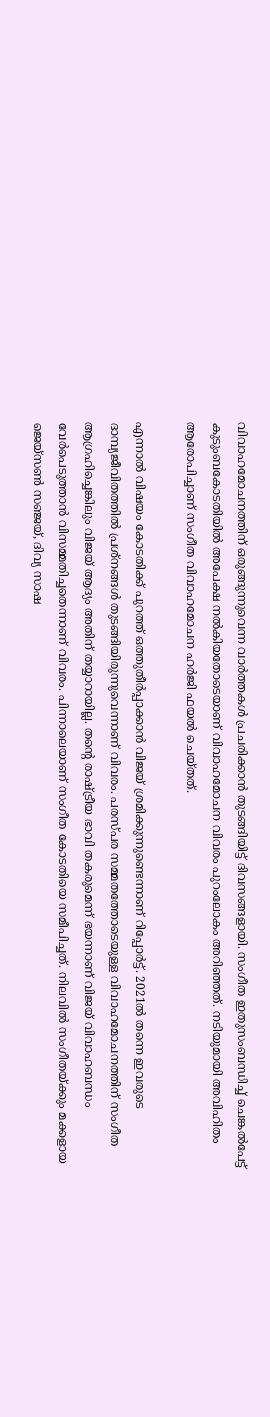വിവാഹമോചനത്തിന് ഒരുങ്ങുന്നുവെന്ന വാർത്തകൾ പ്രചരിക്കാൻ തുടങ്ങിയിട്ട് ദിവസങ്ങളായി. സംഗീത ഇതുസംബന്ധിച്ച് ചെങ്കൽപേട്ട് കുടുംബകോടതിയിൽ അപേക്ഷ നൽകിയതോടെയാണ് വിവാഹമോചന വിവരം പുറംലോകം അറിഞ്ഞത്. നടിയുമായി അവിഹിതം ആരോപിച്ചാണ് സംഗീത വിവാഹമോചന ഹർജി ഫയൽ ചെയ്തത്.

എന്നാൽ വിഷയം കോടതിക്ക് പുറത്ത് ഒത്തുതീർപ്പാക്കാൻ വിജയ് ശ്രമിക്കുന്നുണ്ടെന്നാണ് റിപ്പോർട്ട്. 2021ൽ തന്നെ ഇവരുടെ ദാമ്പ്യജീവിതത്തിൽ പ്രശ്നങ്ങൾ തുടങ്ങിയിരുന്നുവെന്നാണ് വിവരം. പരസ്‌പര സമ്മതത്തോടെയുള്ള വിവാഹമോചനത്തിന് സംഗീത ആഗ്രഹിച്ചെങ്കിലും വിജയ് ആദ്യം അതിന് തയ്യാറായില്ല. തന്റെ രാഷ്ട്രീയ ഭാവി തകരുമെന്ന് ഭയന്നാണ് വിജയ് വിവാഹബന്ധം വേർപെടുത്താൻ വിസമ്മതിച്ചതെന്നാണ് വിവരം. പിന്നാലെയാണ് സംഗീത കോടതിയെ സമീപിച്ചത്. നിലവിൽ സംഗീതയ്ക്കും മക്കളായ ജെയ്സൺ സഞ്ജയ്, ദിവ്യ സാഷ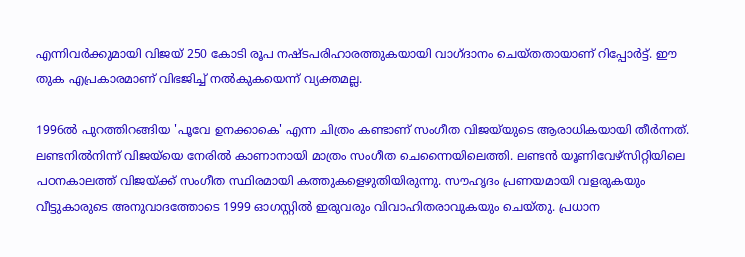എന്നിവർക്കുമായി വിജയ് 250 കോടി രൂപ നഷ്ടപരിഹാരത്തുകയായി വാഗ്ദാനം ചെയ്തതായാണ് റിപ്പോർട്ട്. ഈ തുക എപ്രകാരമാണ് വിഭജിച്ച് നൽകുകയെന്ന് വ്യക്തമല്ല.

1996ൽ പുറത്തിറങ്ങിയ 'പൂവേ ഉനക്കാകെ' എന്ന ചിത്രം കണ്ടാണ് സംഗീത വിജയ്‌യുടെ ആരാധികയായി തീർന്നത്. ലണ്ടനിൽനിന്ന് വിജയ്‌യെ നേരിൽ കാണാനായി മാത്രം സംഗീത ചെന്നൈയിലെത്തി. ലണ്ടൻ യൂണിവേഴ്സിറ്റിയിലെ പഠനകാലത്ത് വിജയ്ക്ക് സംഗീത സ്ഥിരമായി കത്തുകളെഴുതിയിരുന്നു. സൗഹൃദം പ്രണയമായി വളരുകയും വീട്ടുകാരുടെ അനുവാദത്തോടെ 1999 ഓഗസ്റ്റിൽ ഇരുവരും വിവാഹിതരാവുകയും ചെയ്തു. പ്രധാന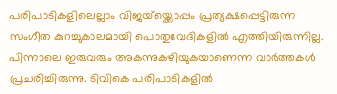പരിപാടികളിലെല്ലാം വിജയ്‌യ്ക്കൊപ്പം പ്രത്യക്ഷപ്പെട്ടിരുന്ന സംഗീത കുറച്ചുകാലമായി പൊതുവേദികളിൽ എത്തിയിരുന്നില്ല. പിന്നാലെ ഇരുവരും അകന്നുകഴിയുകയാണെന്ന വാർത്തകൾ പ്രചരിച്ചിരുന്നു. ടിവികെ പരിപാടികളിൽ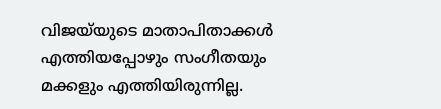വിജയ്‌യുടെ മാതാപിതാക്കൾ എത്തിയപ്പോഴും സംഗീതയും മക്കളും എത്തിയിരുന്നില്ല.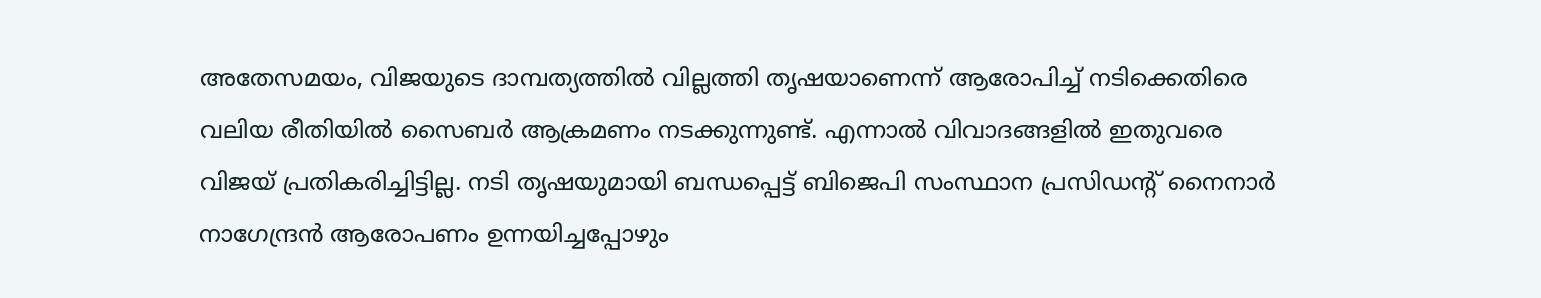അതേസമയം, വിജയുടെ ദാമ്പത്യത്തിൽ വില്ലത്തി തൃഷയാണെന്ന് ആരോപിച്ച് നടിക്കെതിരെ വലിയ രീതിയിൽ സൈബർ ആക്രമണം നടക്കുന്നുണ്ട്. എന്നാൽ വിവാദങ്ങളിൽ ഇതുവരെ വിജയ് പ്രതികരിച്ചിട്ടില്ല. നടി തൃഷയുമായി ബന്ധപ്പെട്ട് ബിജെപി സംസ്ഥാന പ്രസിഡന്റ് നൈനാർ നാഗേന്ദ്രൻ ആരോപണം ഉന്നയിച്ചപ്പോഴും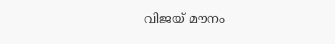വിജയ് മൗനം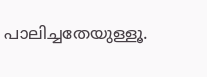പാലിച്ചതേയുള്ളൂ.